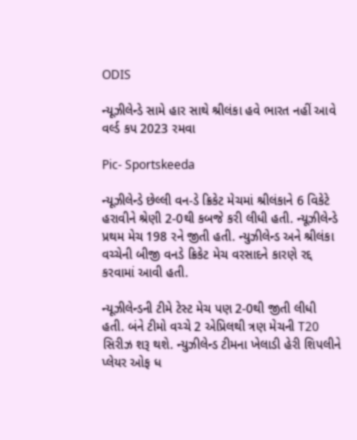ODIS

ન્યૂઝીલેન્ડે સામે હાર સાથે શ્રીલંકા હવે ભારત નહીં આવે વર્લ્ડ કપ 2023 રમવા

Pic- Sportskeeda

ન્યૂઝીલેન્ડે છેલ્લી વન-ડે ક્રિકેટ મેચમાં શ્રીલંકાને 6 વિકેટે હરાવીને શ્રેણી 2-0થી કબજે કરી લીધી હતી. ન્યૂઝીલેન્ડે પ્રથમ મેચ 198 રને જીતી હતી. ન્યુઝીલેન્ડ અને શ્રીલંકા વચ્ચેની બીજી વનડે ક્રિકેટ મેચ વરસાદને કારણે રદ્દ કરવામાં આવી હતી.

ન્યૂઝીલેન્ડની ટીમે ટેસ્ટ મેચ પણ 2-0થી જીતી લીધી હતી. બંને ટીમો વચ્ચે 2 એપ્રિલથી ત્રણ મેચની T20 સિરીઝ શરૂ થશે. ન્યુઝીલેન્ડ ટીમના ખેલાડી હેરી શિપલીને પ્લેયર ઓફ ધ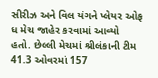સીરીઝ અને વિલ યંગને પ્લેયર ઓફ ધ મેચ જાહેર કરવામાં આવ્યો હતો. છેલ્લી મેચમાં શ્રીલંકાની ટીમ 41.3 ઓવરમાં 157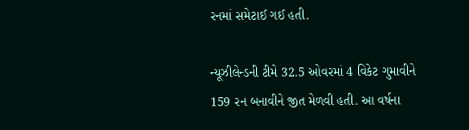રનમાં સમેટાઈ ગઈ હતી.

ન્યૂઝીલેન્ડની ટીમે 32.5 ઓવરમાં 4 વિકેટ ગુમાવીને 159 રન બનાવીને જીત મેળવી હતી. આ વર્ષના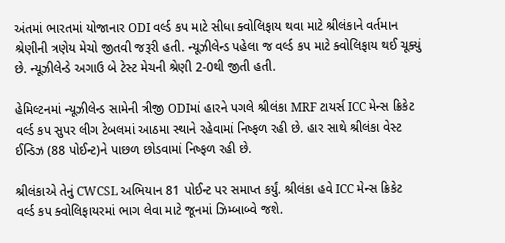અંતમાં ભારતમાં યોજાનાર ODI વર્લ્ડ કપ માટે સીધા ક્વોલિફાય થવા માટે શ્રીલંકાને વર્તમાન શ્રેણીની ત્રણેય મેચો જીતવી જરૂરી હતી. ન્યૂઝીલેન્ડ પહેલા જ વર્લ્ડ કપ માટે ક્વોલિફાય થઈ ચૂક્યું છે. ન્યૂઝીલેન્ડે અગાઉ બે ટેસ્ટ મેચની શ્રેણી 2-0થી જીતી હતી.

હેમિલ્ટનમાં ન્યૂઝીલેન્ડ સામેની ત્રીજી ODIમાં હારને પગલે શ્રીલંકા MRF ટાયર્સ ICC મેન્સ ક્રિકેટ વર્લ્ડ કપ સુપર લીગ ટેબલમાં આઠમા સ્થાને રહેવામાં નિષ્ફળ રહી છે. હાર સાથે શ્રીલંકા વેસ્ટ ઈન્ડિઝ (88 પોઈન્ટ)ને પાછળ છોડવામાં નિષ્ફળ રહી છે.

શ્રીલંકાએ તેનું CWCSL અભિયાન 81 પોઈન્ટ પર સમાપ્ત કર્યું. શ્રીલંકા હવે ICC મેન્સ ક્રિકેટ વર્લ્ડ કપ ક્વોલિફાયરમાં ભાગ લેવા માટે જૂનમાં ઝિમ્બાબ્વે જશે.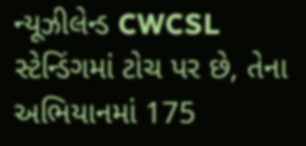ન્યૂઝીલેન્ડ CWCSL સ્ટેન્ડિંગમાં ટોચ પર છે, તેના અભિયાનમાં 175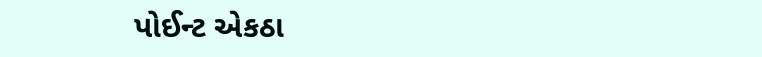પોઈન્ટ એકઠા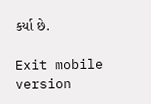કર્યા છે.

Exit mobile version